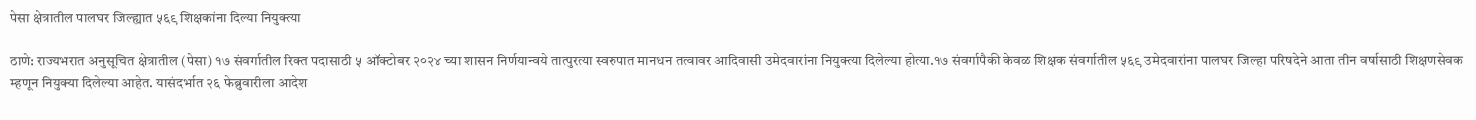पेसा क्षेत्रातील पालघर जिल्ह्यात ५६९ शिक्षकांना दिल्या नियुक्त्या

ठाणे: राज्यभरात अनुसूचित क्षेत्रातील (पेसा) १७ संवर्गातील रिक्त पदासाठी ५ ऑक्टोबर २०२४ च्या शासन निर्णयान्वये तात्पुरत्या स्वरुपात मानधन तत्वावर आदिवासी उमेदवारांना नियुक्त्या दिलेल्या होत्या.१७ संवर्गापैकी केवळ शिक्षक संवर्गातील ५६९ उमेदवारांना पालघर जिल्हा परिषदेने आता तीन वर्षासाठी शिक्षणसेवक म्हणून नियुक्या दिलेल्या आहेत. यासंदर्भात २६ फेब्रुवारीला आदेश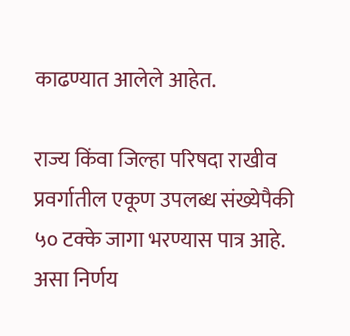काढण्यात आलेले आहेत.

राज्य किंवा जिल्हा परिषदा राखीव प्रवर्गातील एकूण उपलब्ध संख्येपैकी ५० टक्के जागा भरण्यास पात्र आहे. असा निर्णय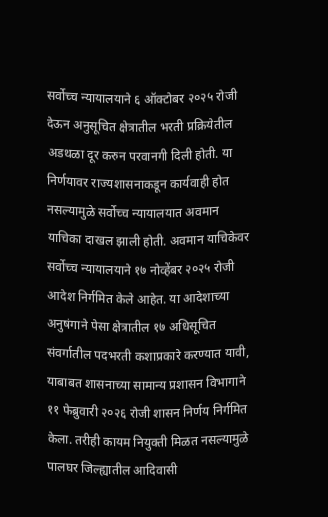सर्वोच्च न्यायालयाने ६ ऑक्टोबर २०२५ रोजी देऊन अनुसूचित क्षेत्रातील भरती प्रक्रियेतील अडथळा दूर करुन परवानगी दिली होती. या निर्णयावर राज्यशासनाकडून कार्यवाही होत नसल्यामुळे सर्वोच्च न्यायालयात अवमान याचिका दाखल झाली होती. अवमान याचिकेवर सर्वोच्च न्यायालयाने १७ नोव्हेंबर २०२५ रोजी आदेश निर्गमित केले आहेत. या आदेशाच्या अनुषंगाने पेसा क्षेत्रातील १७ अधिसूचित संवर्गातील पदभरती कशाप्रकारे करण्यात यावी, याबाबत शासनाच्या सामान्य प्रशासन विभागाने ११ फेब्रुवारी २०२६ रोजी शासन निर्णय निर्गमित केला. तरीही कायम नियुक्ती मिळत नसल्यामुळे पालघर जिल्ह्यातील आदिवासी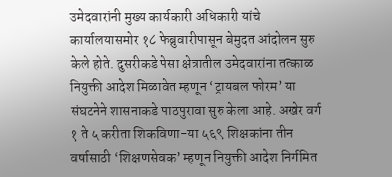उमेदवारांनी मुख्य कार्यकारी अधिकारी यांचे कार्यालयासमोर १८ फेब्रुवारीपासून बेमुदत आंदोलन सुरु केले होते. दुसरीकडे पेसा क्षेत्रातील उमेदवारांना तत्काळ नियुक्ती आदेश मिळावेत म्हणून ‘ट्रायबल फोरम’ या संघटनेने शासनाकडे पाठपुरावा सुरु केला आहे. अखेर वर्ग १ ते ५ करीता शिकविणा-या ५६९ शिक्षकांना तीन वर्षासाठी ‘शिक्षणसेवक’ म्हणून नियुक्ती आदेश निर्गमित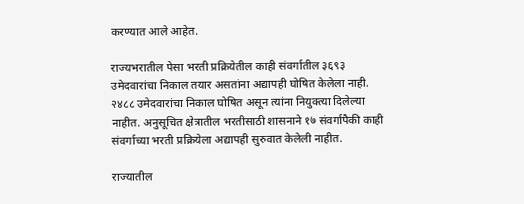करण्यात आले आहेत.

राज्यभरातील पेसा भरती प्रक्रियेतील काही संवर्गातील ३६९३ उमेदवारांचा निकाल तयार असतांना अद्यापही घोषित केलेला नाही. २४८८ उमेदवारांचा निकाल घोषित असून त्यांना नियुक्त्या दिलेल्या नाहीत. अनुसूचित क्षेत्रातील भरतीसाठी शासनाने १७ संवर्गापैकी काही संवर्गाच्या भरती प्रक्रियेला अद्यापही सुरुवात केलेली नाहीत.

राज्यातील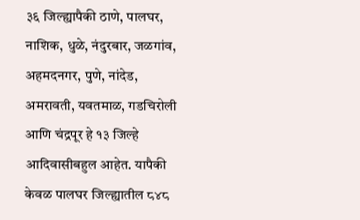३६ जिल्ह्यापैकी ठाणे, पालघर, नाशिक, धुळे, नंदुरबार, जळगांव, अहमदनगर, पुणे, नांदेड, अमरावती, यवतमाळ, गडचिरोली आणि चंद्रपूर हे १३ जिल्हे आदिवासीबहुल आहेत. यापैकी केवळ पालघर जिल्ह्यातील ८४८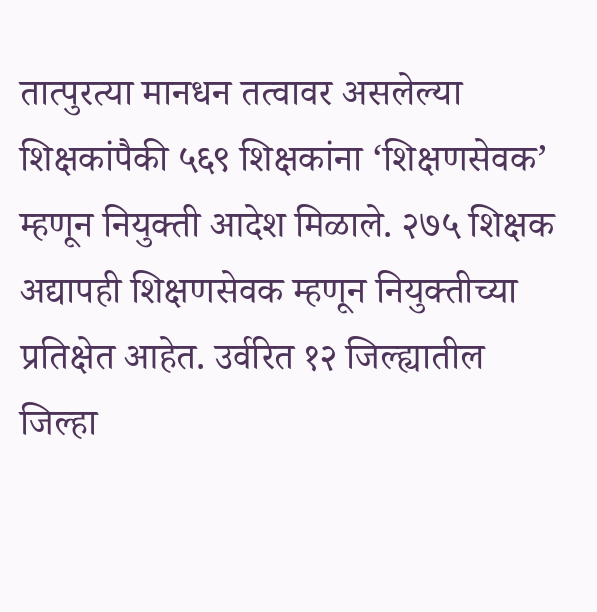तात्पुरत्या मानधन तत्वावर असलेल्या शिक्षकांपैकी ५६९ शिक्षकांना ‘शिक्षणसेवक’ म्हणून नियुक्ती आदेश मिळाले. २७५ शिक्षक अद्यापही शिक्षणसेवक म्हणून नियुक्तीच्या प्रतिक्षेत आहेत. उर्वरित १२ जिल्ह्यातील जिल्हा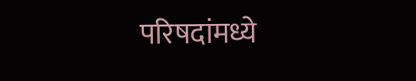परिषदांमध्ये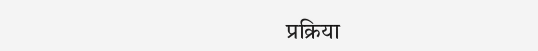प्रक्रिया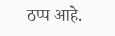ठप्प आहे.